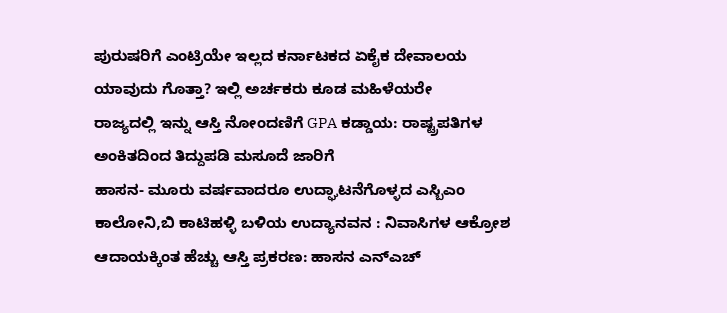ಪುರುಷರಿಗೆ ಎಂಟ್ರಿಯೇ ಇಲ್ಲದ ಕರ್ನಾಟಕದ ಏಕೈಕ ದೇವಾಲಯ ಯಾವುದು ಗೊತ್ತಾ? ಇಲ್ಲಿ ಅರ್ಚಕರು ಕೂಡ ಮಹಿಳೆಯರೇ
ರಾಜ್ಯದಲ್ಲಿ ಇನ್ನು ಆಸ್ತಿ ನೋಂದಣಿಗೆ GPA ಕಡ್ಡಾಯ: ರಾಷ್ಟ್ರಪತಿಗಳ ಅಂಕಿತದಿಂದ ತಿದ್ದುಪಡಿ ಮಸೂದೆ ಜಾರಿಗೆ
ಹಾಸನ- ಮೂರು ವರ್ಷವಾದರೂ ಉದ್ಘಾಟನೆಗೊಳ್ಳದ ಎಸ್ಬಿಎಂ ಕಾಲೋನಿ,ಬಿ ಕಾಟಿಹಳ್ಳಿ ಬಳಿಯ ಉದ್ಯಾನವನ : ನಿವಾಸಿಗಳ ಆಕ್ರೋಶ
ಆದಾಯಕ್ಕಿಂತ ಹೆಚ್ಚು ಆಸ್ತಿ ಪ್ರಕರಣ: ಹಾಸನ ಎನ್ಎಚ್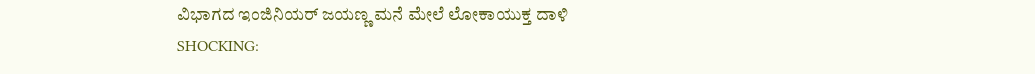ವಿಭಾಗದ ಇಂಜಿನಿಯರ್ ಜಯಣ್ಣ ಮನೆ ಮೇಲೆ ಲೋಕಾಯುಕ್ತ ದಾಳಿ
SHOCKING: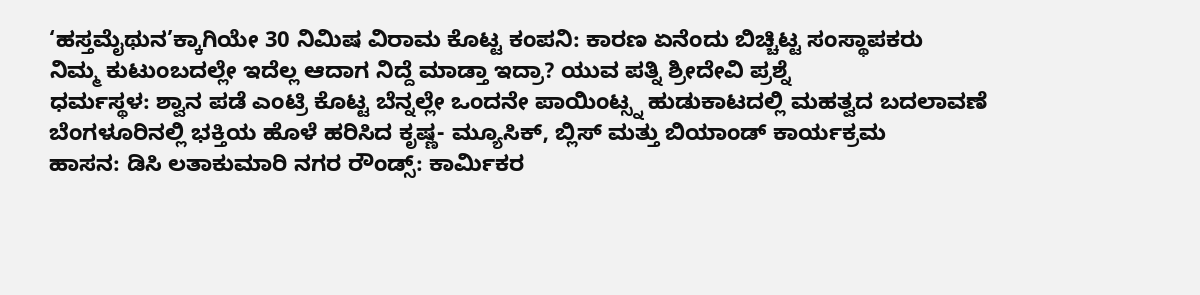‘ಹಸ್ತಮೈಥುನ’ಕ್ಕಾಗಿಯೇ 30 ನಿಮಿಷ ವಿರಾಮ ಕೊಟ್ಟ ಕಂಪನಿ: ಕಾರಣ ಏನೆಂದು ಬಿಚ್ಚಿಟ್ಟ ಸಂಸ್ಥಾಪಕರು
ನಿಮ್ಮ ಕುಟುಂಬದಲ್ಲೇ ಇದೆಲ್ಲ ಆದಾಗ ನಿದ್ದೆ ಮಾಡ್ತಾ ಇದ್ರಾ? ಯುವ ಪತ್ನಿ ಶ್ರೀದೇವಿ ಪ್ರಶ್ನೆ
ಧರ್ಮಸ್ಥಳ: ಶ್ವಾನ ಪಡೆ ಎಂಟ್ರಿ ಕೊಟ್ಟ ಬೆನ್ನಲ್ಲೇ ಒಂದನೇ ಪಾಯಿಂಟ್ಸ್ನ ಹುಡುಕಾಟದಲ್ಲಿ ಮಹತ್ವದ ಬದಲಾವಣೆ
ಬೆಂಗಳೂರಿನಲ್ಲಿ ಭಕ್ತಿಯ ಹೊಳೆ ಹರಿಸಿದ ಕೃಷ್ಣ- ಮ್ಯೂಸಿಕ್, ಬ್ಲಿಸ್ ಮತ್ತು ಬಿಯಾಂಡ್ ಕಾರ್ಯಕ್ರಮ
ಹಾಸನ: ಡಿಸಿ ಲತಾಕುಮಾರಿ ನಗರ ರೌಂಡ್ಸ್: ಕಾರ್ಮಿಕರ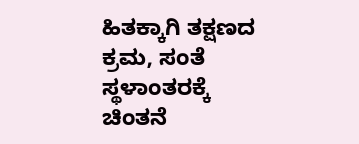ಹಿತಕ್ಕಾಗಿ ತಕ್ಷಣದ ಕ್ರಮ, ಸಂತೆ ಸ್ಥಳಾಂತರಕ್ಕೆ ಚಿಂತನೆ